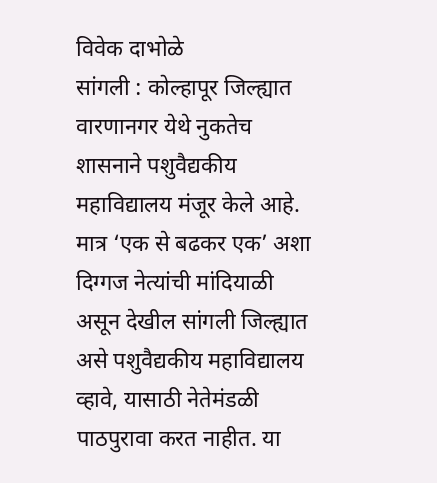विवेक दाभोळे
सांगली : कोल्हापूर जिल्ह्यात वारणानगर येथे नुकतेच शासनाने पशुवैद्यकीय महाविद्यालय मंजूर केले आहे. मात्र ‘एक से बढकर एक’ अशा दिग्गज नेत्यांची मांदियाळी असून देखील सांगली जिल्ह्यात असे पशुवैद्यकीय महाविद्यालय व्हावे, यासाठी नेतेमंडळी पाठपुरावा करत नाहीत. या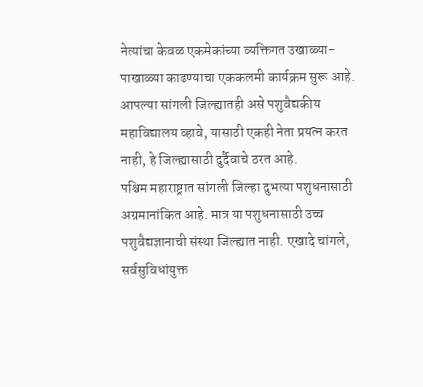नेत्यांचा केवळ एकमेकांच्या व्यक्तिगत उखाळ्या-पाखाळ्या काढण्याचा एककलमी कार्यक्रम सुरू आहे. आपल्या सांगली जिल्ह्यातही असे पशुवैद्यकीय महाविद्यालय व्हावे, यासाठी एकही नेता प्रयत्न करत नाही, हे जिल्ह्यासाठी दुर्दैवाचे ठरत आहे.
पश्चिम महाराष्ट्रात सांगली जिल्हा दुभत्या पशुधनासाठी अग्रमानांकित आहे. मात्र या पशुधनासाठी उच्च पशुवैद्यज्ञानाची संस्था जिल्ह्यात नाही. एखादे चांगले, सर्वसुविधांयुक्त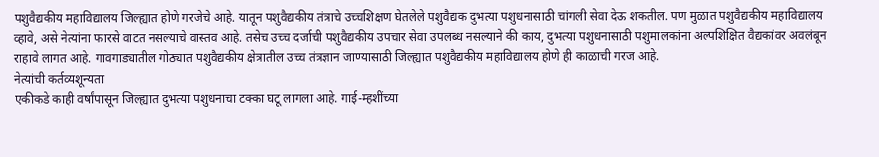पशुवैद्यकीय महाविद्यालय जिल्ह्यात होणे गरजेचे आहे. यातून पशुवैद्यकीय तंत्राचे उच्चशिक्षण घेतलेले पशुवैद्यक दुभत्या पशुधनासाठी चांगली सेवा देऊ शकतील. पण मुळात पशुवैद्यकीय महाविद्यालय व्हावे, असे नेत्यांना फारसे वाटत नसल्याचे वास्तव आहे. तसेच उच्च दर्जाची पशुवैद्यकीय उपचार सेवा उपलब्ध नसल्याने की काय, दुभत्या पशुधनासाठी पशुमालकांना अल्पशिक्षित वैद्यकांवर अवलंबून राहावे लागत आहे. गावगाड्यातील गोठ्यात पशुवैद्यकीय क्षेत्रातील उच्च तंत्रज्ञान जाण्यासाठी जिल्ह्यात पशुवैद्यकीय महाविद्यालय होणे ही काळाची गरज आहे.
नेत्यांची कर्तव्यशून्यता
एकीकडे काही वर्षांपासून जिल्ह्यात दुभत्या पशुधनाचा टक्का घटू लागला आहे. गाई-म्हशींच्या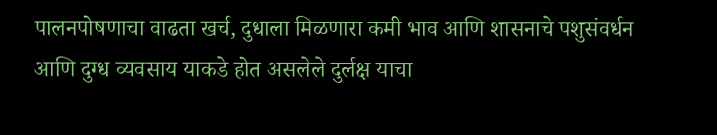पालनपोषणाचा वाढता खर्च, दुधाला मिळणारा कमी भाव आणि शासनाचे पशुसंवर्धन आणि दुग्ध व्यवसाय याकडे होत असलेले दुर्लक्ष याचा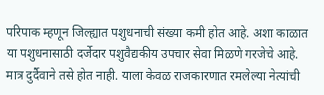परिपाक म्हणून जिल्ह्यात पशुधनाची संख्या कमी होत आहे. अशा काळात या पशुधनासाठी दर्जेदार पशुवैद्यकीय उपचार सेवा मिळणे गरजेचे आहे. मात्र दुर्दैवाने तसे होत नाही. याला केवळ राजकारणात रमलेल्या नेत्यांची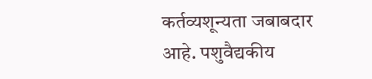कर्तव्यशून्यता जबाबदार आहे. पशुवैद्यकीय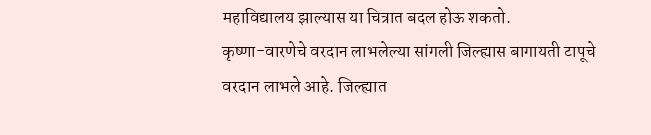महाविद्यालय झाल्यास या चित्रात बदल होऊ शकतो.
कृष्णा-वारणेचे वरदान लाभलेल्या सांगली जिल्ह्यास बागायती टापूचे वरदान लाभले आहे. जिल्ह्यात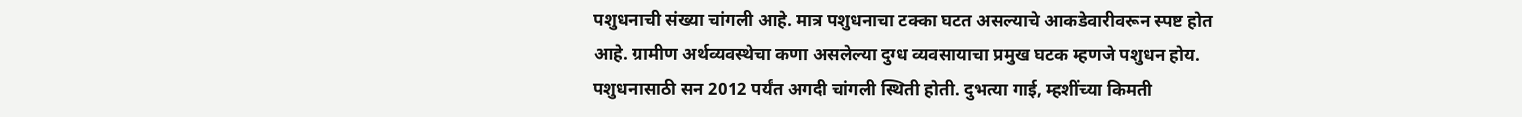पशुधनाची संख्या चांगली आहे. मात्र पशुधनाचा टक्का घटत असल्याचे आकडेवारीवरून स्पष्ट होत आहे. ग्रामीण अर्थव्यवस्थेचा कणा असलेल्या दुग्ध व्यवसायाचा प्रमुख घटक म्हणजे पशुधन होय. पशुधनासाठी सन 2012 पर्यंत अगदी चांगली स्थिती होती. दुभत्या गाई, म्हशींच्या किमती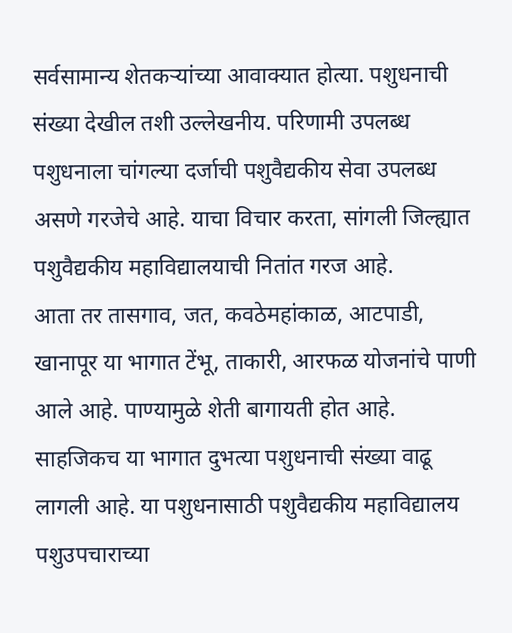सर्वसामान्य शेतकऱ्यांच्या आवाक्यात होत्या. पशुधनाची संख्या देखील तशी उल्लेखनीय. परिणामी उपलब्ध पशुधनाला चांगल्या दर्जाची पशुवैद्यकीय सेवा उपलब्ध असणे गरजेचे आहे. याचा विचार करता, सांगली जिल्ह्यात पशुवैद्यकीय महाविद्यालयाची नितांत गरज आहे.
आता तर तासगाव, जत, कवठेमहांकाळ, आटपाडी, खानापूर या भागात टेंभू, ताकारी, आरफळ योजनांचे पाणी आले आहे. पाण्यामुळे शेती बागायती होत आहे. साहजिकच या भागात दुभत्या पशुधनाची संख्या वाढू लागली आहे. या पशुधनासाठी पशुवैद्यकीय महाविद्यालय पशुउपचाराच्या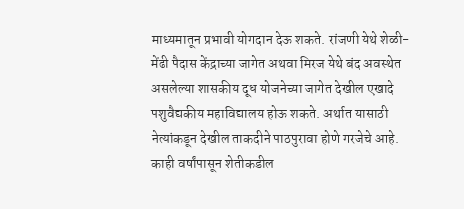माध्यमातून प्रभावी योगदान देऊ शकते. रांजणी येथे शेळी-मेंढी पैदास केंद्राच्या जागेत अथवा मिरज येथे बंद अवस्थेत असलेल्या शासकीय दूध योजनेच्या जागेत देखील एखादे पशुवैद्यकीय महाविद्यालय होऊ शकते. अर्थात यासाठी नेत्यांकडून देखील ताकदीने पाठपुरावा होणे गरजेचे आहे.
काही वर्षांपासून शेतीकडील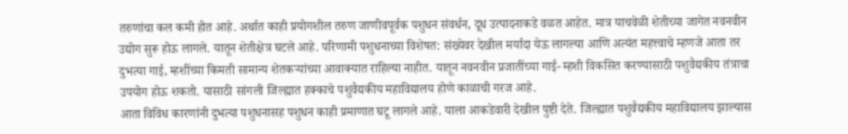तरुणांचा कल कमी होत आहे. अर्थात काही प्रयोगशील तरुण जाणीवपूर्वक पशुधन संवर्धन, दूध उत्पादनाकडे वळत आहेत. मात्र याचवेळी शेतीच्या जागेत नवनवीन उद्योग सुरू होऊ लागले. यातून शेतीक्षेत्र घटले आहे. परिणामी पशुधनाच्या विशेषत: संख्येवर देखील मर्यादा येऊ लागल्या आणि अत्यंत महत्त्वाचे म्हणजे आता तर दुभत्या गाई, म्हशींच्या किमती सामान्य शेतकऱ्यांच्या आवाक्यात राहिल्या नाहीत. यातून नवनवीन प्रजातींच्या गाई- म्हशी विकसित करण्यासाठी पशुवैद्यकीय तंत्राचा उपयोग होऊ शकतो. यासाठी सांगली जिल्ह्यात हक्काचे पशुवैद्यकीय महाविद्यालय होणे काळाची गरज आहे.
आता विविध कारणांनी दुभत्या पशुधनासह पशुधन काही प्रमाणात घटू लागले आहे. याला आकडेवारी देखील पुष्टी देते. जिल्ह्यात पशुवैद्यकीय महाविद्यालय झाल्यास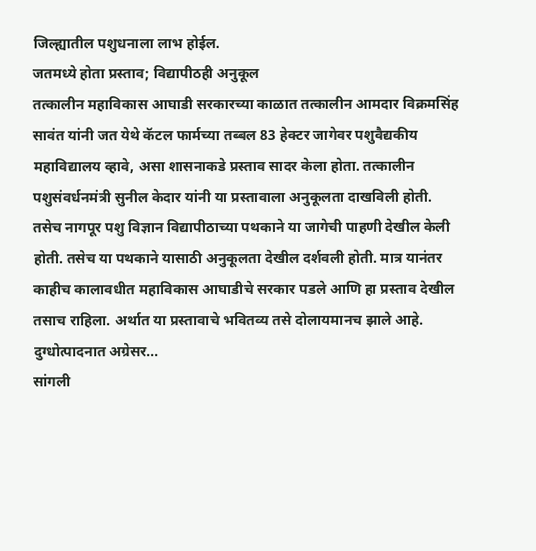जिल्ह्यातील पशुधनाला लाभ होईल.
जतमध्ये होता प्रस्ताव; विद्यापीठही अनुकूल
तत्कालीन महाविकास आघाडी सरकारच्या काळात तत्कालीन आमदार विक्रमसिंह सावंत यांनी जत येथे कॅटल फार्मच्या तब्बल 83 हेक्टर जागेवर पशुवैद्यकीय महाविद्यालय व्हावे, असा शासनाकडे प्रस्ताव सादर केला होता. तत्कालीन पशुसंवर्धनमंत्री सुनील केदार यांनी या प्रस्तावाला अनुकूलता दाखविली होती. तसेच नागपूर पशु विज्ञान विद्यापीठाच्या पथकाने या जागेची पाहणी देखील केली होती. तसेच या पथकाने यासाठी अनुकूलता देखील दर्शवली होती. मात्र यानंतर काहीच कालावधीत महाविकास आघाडीचे सरकार पडले आणि हा प्रस्ताव देखील तसाच राहिला. अर्थात या प्रस्तावाचे भवितव्य तसे दोलायमानच झाले आहे.
दुग्धोत्पादनात अग्रेसर...
सांगली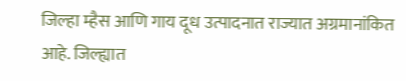जिल्हा म्हैस आणि गाय दूध उत्पादनात राज्यात अग्रमानांकित आहे. जिल्ह्यात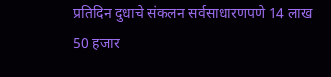प्रतिदिन दुधाचे संकलन सर्वसाधारणपणे 14 लाख 50 हजार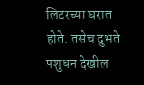लिटरच्या घरात होते. तसेच दुभते पशुधन देखील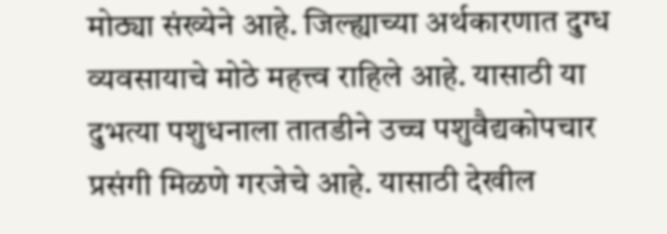मोठ्या संख्येने आहे. जिल्ह्याच्या अर्थकारणात दुग्ध व्यवसायाचे मोठे महत्त्व राहिले आहे. यासाठी या दुभत्या पशुधनाला तातडीने उच्च पशुवैद्यकोपचार प्रसंगी मिळणे गरजेचे आहे. यासाठी देखील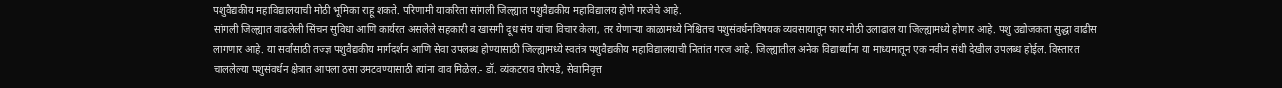पशुवैद्यकीय महाविद्यालयाची मोठी भूमिका राहू शकते. परिणामी याकरिता सांगली जिल्ह्यात पशुवैद्यकीय महाविद्यालय होणे गरजेचे आहे.
सांगली जिल्ह्यात वाढलेली सिंचन सुविधा आणि कार्यरत असलेले सहकारी व खासगी दूध संघ यांचा विचार केला, तर येणाऱ्या काळामध्ये निश्चितच पशुसंवर्धनविषयक व्यवसायातून फार मोठी उलाढाल या जिल्ह्यामध्ये होणार आहे. पशु उद्योजकता सुद्धा वाढीस लागणार आहे. या सर्वांसाठी तज्ज्ञ पशुवैद्यकीय मार्गदर्शन आणि सेवा उपलब्ध होण्यासाठी जिल्ह्यामध्ये स्वतंत्र पशुवैद्यकीय महाविद्यालयाची नितांत गरज आहे. जिल्ह्यातील अनेक विद्यार्थ्यांना या माध्यमातून एक नवीन संधी देखील उपलब्ध होईल. विस्तारत चाललेल्या पशुसंवर्धन क्षेत्रात आपला ठसा उमटवण्यासाठी त्यांना वाव मिळेल.- डॉ. व्यंकटराव घोरपडे, सेवानिवृत्त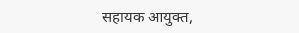सहायक आयुक्त,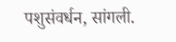पशुसंवर्धन, सांगली.